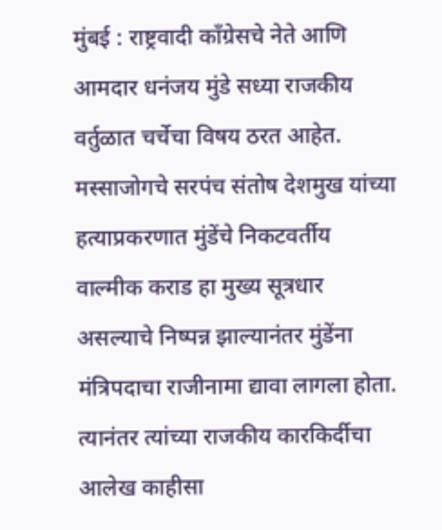मुंबई : राष्ट्रवादी काँग्रेसचे नेते आणि आमदार धनंजय मुंडे सध्या राजकीय वर्तुळात चर्चेचा विषय ठरत आहेत. मस्साजोगचे सरपंच संतोष देशमुख यांच्या हत्याप्रकरणात मुंडेंचे निकटवर्तीय वाल्मीक कराड हा मुख्य सूत्रधार असल्याचे निष्पन्न झाल्यानंतर मुंडेंना मंत्रिपदाचा राजीनामा द्यावा लागला होता. त्यानंतर त्यांच्या राजकीय कारकिर्दीचा आलेख काहीसा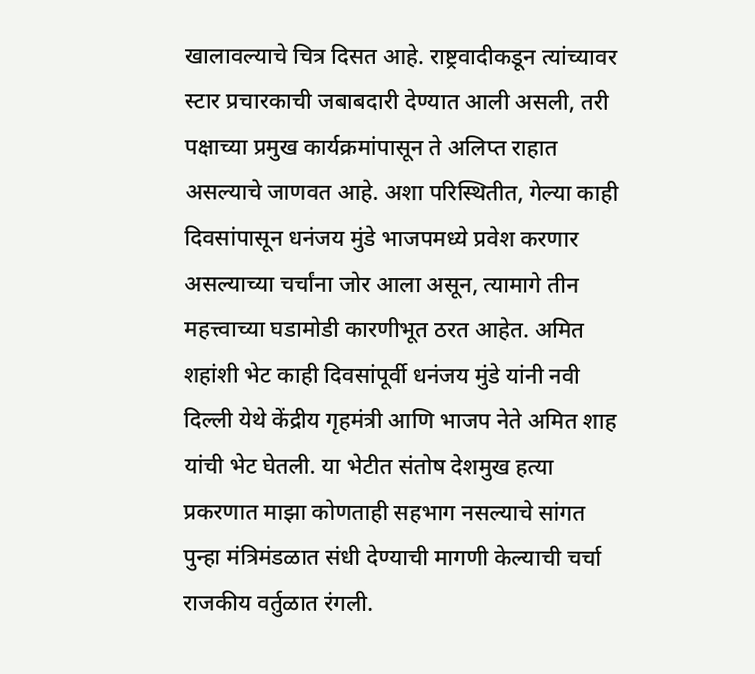खालावल्याचे चित्र दिसत आहे. राष्ट्रवादीकडून त्यांच्यावर स्टार प्रचारकाची जबाबदारी देण्यात आली असली, तरी पक्षाच्या प्रमुख कार्यक्रमांपासून ते अलिप्त राहात असल्याचे जाणवत आहे. अशा परिस्थितीत, गेल्या काही दिवसांपासून धनंजय मुंडे भाजपमध्ये प्रवेश करणार असल्याच्या चर्चांना जोर आला असून, त्यामागे तीन महत्त्वाच्या घडामोडी कारणीभूत ठरत आहेत. अमित शहांशी भेट काही दिवसांपूर्वी धनंजय मुंडे यांनी नवी दिल्ली येथे केंद्रीय गृहमंत्री आणि भाजप नेते अमित शाह यांची भेट घेतली. या भेटीत संतोष देशमुख हत्या प्रकरणात माझा कोणताही सहभाग नसल्याचे सांगत पुन्हा मंत्रिमंडळात संधी देण्याची मागणी केल्याची चर्चा राजकीय वर्तुळात रंगली.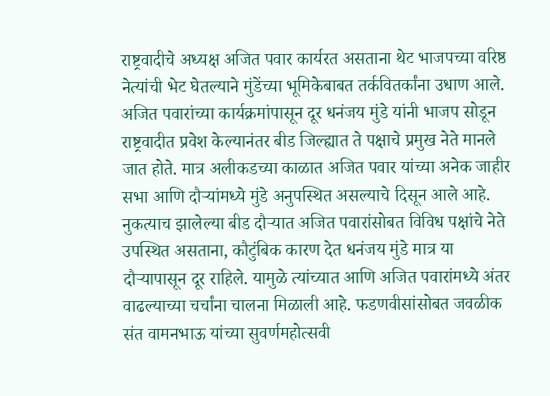राष्ट्रवादीचे अध्यक्ष अजित पवार कार्यरत असताना थेट भाजपच्या वरिष्ठ नेत्यांची भेट घेतल्याने मुंडेंच्या भूमिकेबाबत तर्कवितर्कांना उधाण आले. अजित पवारांच्या कार्यक्रमांपासून दूर धनंजय मुंडे यांनी भाजप सोडून राष्ट्रवादीत प्रवेश केल्यानंतर बीड जिल्ह्यात ते पक्षाचे प्रमुख नेते मानले जात होते. मात्र अलीकडच्या काळात अजित पवार यांच्या अनेक जाहीर सभा आणि दौऱ्यांमध्ये मुंडे अनुपस्थित असल्याचे दिसून आले आहे. नुकत्याच झालेल्या बीड दौऱ्यात अजित पवारांसोबत विविध पक्षांचे नेते उपस्थित असताना, कौटुंबिक कारण देत धनंजय मुंडे मात्र या दौऱ्यापासून दूर राहिले. यामुळे त्यांच्यात आणि अजित पवारांमध्ये अंतर वाढल्याच्या चर्चांना चालना मिळाली आहे. फडणवीसांसोबत जवळीक संत वामनभाऊ यांच्या सुवर्णमहोत्सवी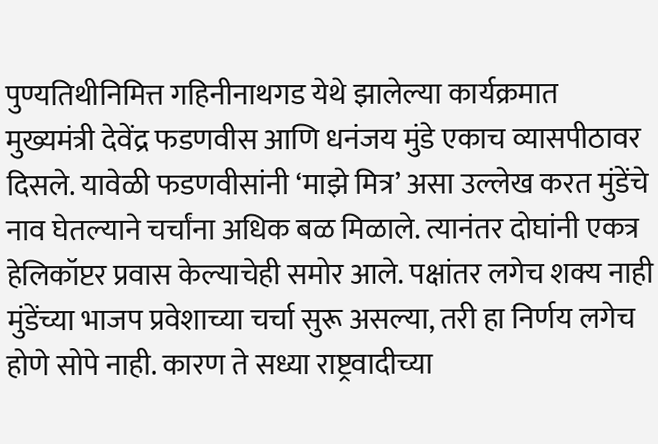पुण्यतिथीनिमित्त गहिनीनाथगड येथे झालेल्या कार्यक्रमात मुख्यमंत्री देवेंद्र फडणवीस आणि धनंजय मुंडे एकाच व्यासपीठावर दिसले. यावेळी फडणवीसांनी ‘माझे मित्र’ असा उल्लेख करत मुंडेंचे नाव घेतल्याने चर्चांना अधिक बळ मिळाले. त्यानंतर दोघांनी एकत्र हेलिकॉप्टर प्रवास केल्याचेही समोर आले. पक्षांतर लगेच शक्य नाही मुंडेंच्या भाजप प्रवेशाच्या चर्चा सुरू असल्या, तरी हा निर्णय लगेच होणे सोपे नाही. कारण ते सध्या राष्ट्रवादीच्या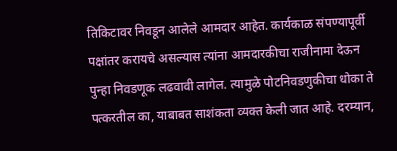तिकिटावर निवडून आलेले आमदार आहेत. कार्यकाळ संपण्यापूर्वी पक्षांतर करायचे असल्यास त्यांना आमदारकीचा राजीनामा देऊन पुन्हा निवडणूक लढवावी लागेल. त्यामुळे पोटनिवडणुकीचा धोका ते पत्करतील का, याबाबत साशंकता व्यक्त केली जात आहे. दरम्यान,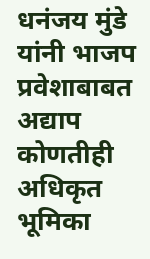धनंजय मुंडे यांनी भाजप प्रवेशाबाबत अद्याप कोणतीही अधिकृत भूमिका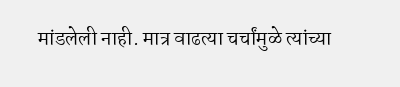मांडलेली नाही. मात्र वाढत्या चर्चांमुळे त्यांच्या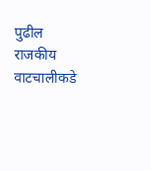पुढील राजकीय वाटचालीकडे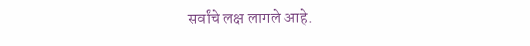सर्वांचे लक्ष लागले आहे.